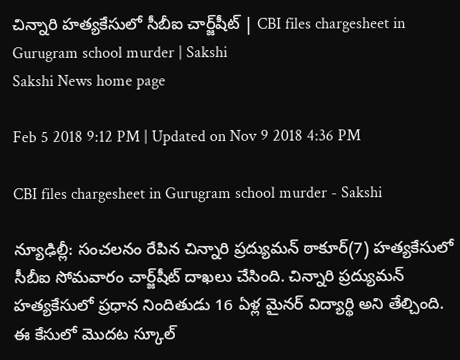చిన్నారి హత్యకేసులో సీబీఐ చార్జ్‌షీట్‌ | CBI files chargesheet in Gurugram school murder | Sakshi
Sakshi News home page

Feb 5 2018 9:12 PM | Updated on Nov 9 2018 4:36 PM

CBI files chargesheet in Gurugram school murder - Sakshi

న్యూఢిల్లీ: సంచలనం రేపిన చిన్నారి ప్రద్యుమన్‌ ఠాకూర్(7) హత్యకేసులో సీబీఐ సోమవారం చార్జ్‌షీట్‌ దాఖలు చేసింది. చిన్నారి ప్రద్యుమన్‌ హత్యకేసులో ప్రధాన నిందితుడు 16 ఏళ్ల మైనర్‌ విద్యార్థి అని తేల్చింది. ఈ కేసులో మొదట స్కూల్‌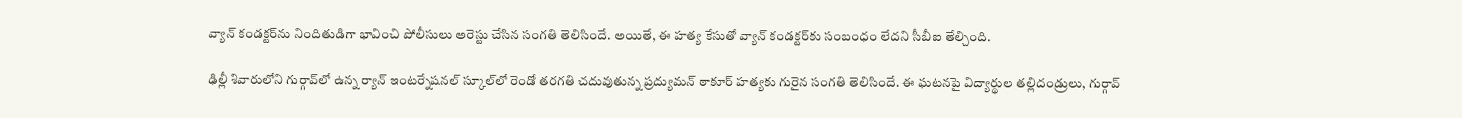వ్యాన్‌ కం‍డక్టర్‌ను నిందితుడిగా భావించి పోలీసులు అరెస్టు చేసిన సంగతి తెలిసిందే. అయితే, ఈ హత్య కేసుతో వ్యాన్‌ కండక్టర్‌కు సంబంధం లేదని సీబీఐ తేల్చింది.

ఢిల్లీ శివారులోని గుర్గావ్‌లో ఉన్న ర్యాన్‌ ఇంటర్నేషనల్‌ స్కూల్‌లో రెండో తరగతి చదువుతున్న ప్రద్యుమన్‌ ఠాకూర్‌ హత్యకు గురైన సంగతి తెలిసిందే. ఈ ఘటనపై విద్యార్థుల తల్లిదండ్రులు, గుర్గావ్‌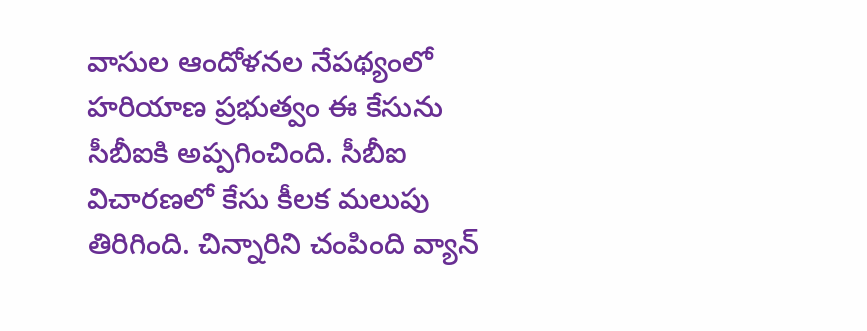వాసుల ఆందోళనల నేపథ్యంలో హరియాణ ప్రభుత్వం ఈ కేసును సీబీఐకి అప్పగించింది. సీబీఐ విచారణలో కేసు కీలక మలుపు తిరిగింది. చిన్నారిని చంపింది వ్యాన్‌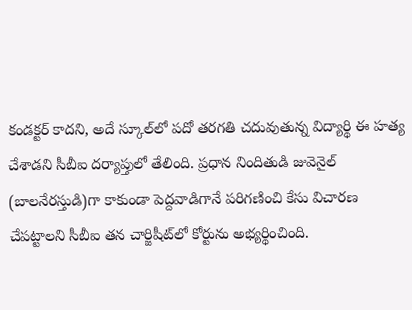కండక్టర్‌ కాదని, అదే స్కూల్‌లో పదో తరగతి చదువుతున్న విద్యార్థి ఈ హత్య చేశాడని సీబీఐ దర్యాప్తులో తేలింది. ప్రధాన నిందితుడి జువెనైల్‌ (బాలనేరస్తుడి)గా కాకుండా పెద్దవాడిగానే పరిగణించి కేసు విచారణ చేపట్టాలని సీబీఐ తన చార్జిషీట్‌లో కోర్టును అభ్యర్థించింది.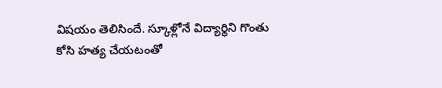విషయం తెలిసిందే. స్కూళ్లోనే విద్యార్థిని గొంతు కోసి హత్య చేయటంతో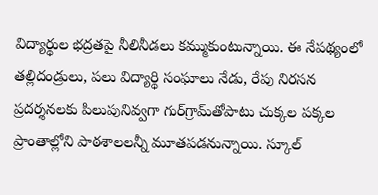విద్యార్థుల భద్రతపై నీలినీడలు కమ్ముకుంటున్నాయి. ఈ నేపథ్యంలో తల్లిదండ్రులు, పలు విద్యార్థి సంఘాలు నేడు, రేపు నిరసన ప్రదర్శనలకు పిలుపునివ్వగా గుర్‌గ్రామ్‌తోపాటు చుక్కల పక్కల ప్రాంతాల్లోని పాఠశాలలన్నీ మూతపడనున్నాయి. స్కూల్‌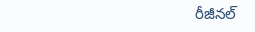రీజీనల్‌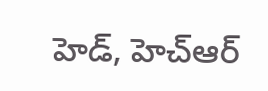హెడ్‌, హెచ్‌ఆర్‌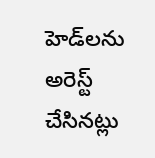హెడ్‌లను అరెస్ట్ చేసినట్లు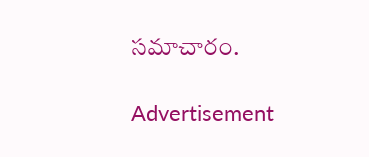సమాచారం.

Advertisement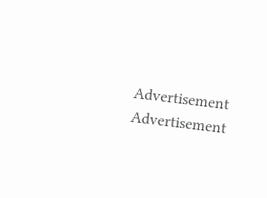Advertisement
Advertisement